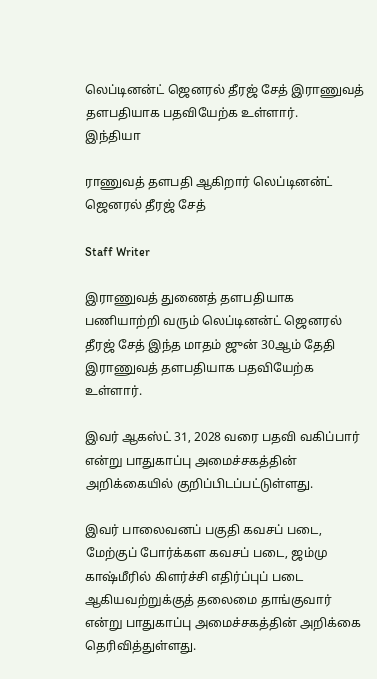லெப்டினன்ட் ஜெனரல் தீரஜ் சேத் இராணுவத் தளபதியாக பதவியேற்க உள்ளார்.
இந்தியா

ராணுவத் தளபதி ஆகிறார் லெப்டினன்ட் ஜெனரல் தீரஜ் சேத்

Staff Writer

இராணுவத் துணைத் தளபதியாக பணியாற்றி வரும் லெப்டினன்ட் ஜெனரல் தீரஜ் சேத் இந்த மாதம் ஜுன் 30ஆம் தேதி இராணுவத் தளபதியாக பதவியேற்க உள்ளார்.

இவர் ஆகஸ்ட் 31, 2028 வரை பதவி வகிப்பார் என்று பாதுகாப்பு அமைச்சகத்தின் அறிக்கையில் குறிப்பிடப்பட்டுள்ளது.

இவர் பாலைவனப் பகுதி கவசப் படை, மேற்குப் போர்க்கள கவசப் படை, ஜம்மு காஷ்மீரில் கிளர்ச்சி எதிர்ப்புப் படை ஆகியவற்றுக்குத் தலைமை தாங்குவார் என்று பாதுகாப்பு அமைச்சகத்தின் அறிக்கை தெரிவித்துள்ளது.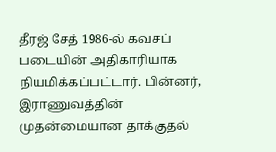தீரஜ் சேத் 1986-ல் கவசப் படையின் அதிகாரியாக நியமிக்கப்பட்டார். பின்னர், இராணுவத்தின் முதன்மையான தாக்குதல்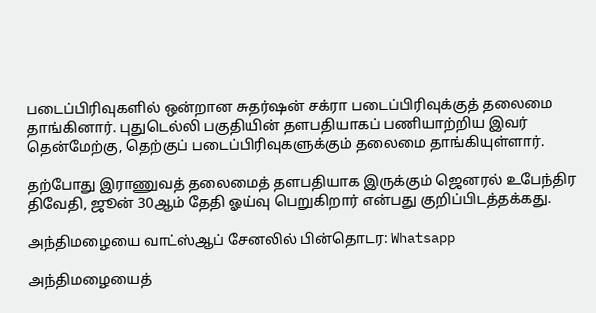படைப்பிரிவுகளில் ஒன்றான சுதர்ஷன் சக்ரா படைப்பிரிவுக்குத் தலைமை தாங்கினார். புதுடெல்லி பகுதியின் தளபதியாகப் பணியாற்றிய இவர் தென்மேற்கு, தெற்குப் படைப்பிரிவுகளுக்கும் தலைமை தாங்கியுள்ளார்.

தற்போது இராணுவத் தலைமைத் தளபதியாக இருக்கும் ஜெனரல் உபேந்திர திவேதி, ஜூன் 30ஆம் தேதி ஓய்வு பெறுகிறார் என்பது குறிப்பிடத்தக்கது.

அந்திமழையை வாட்ஸ்ஆப் சேனலில் பின்தொடர: Whatsapp

அந்திமழையைத்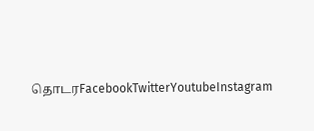தொடரFacebookTwitterYoutubeInstagram